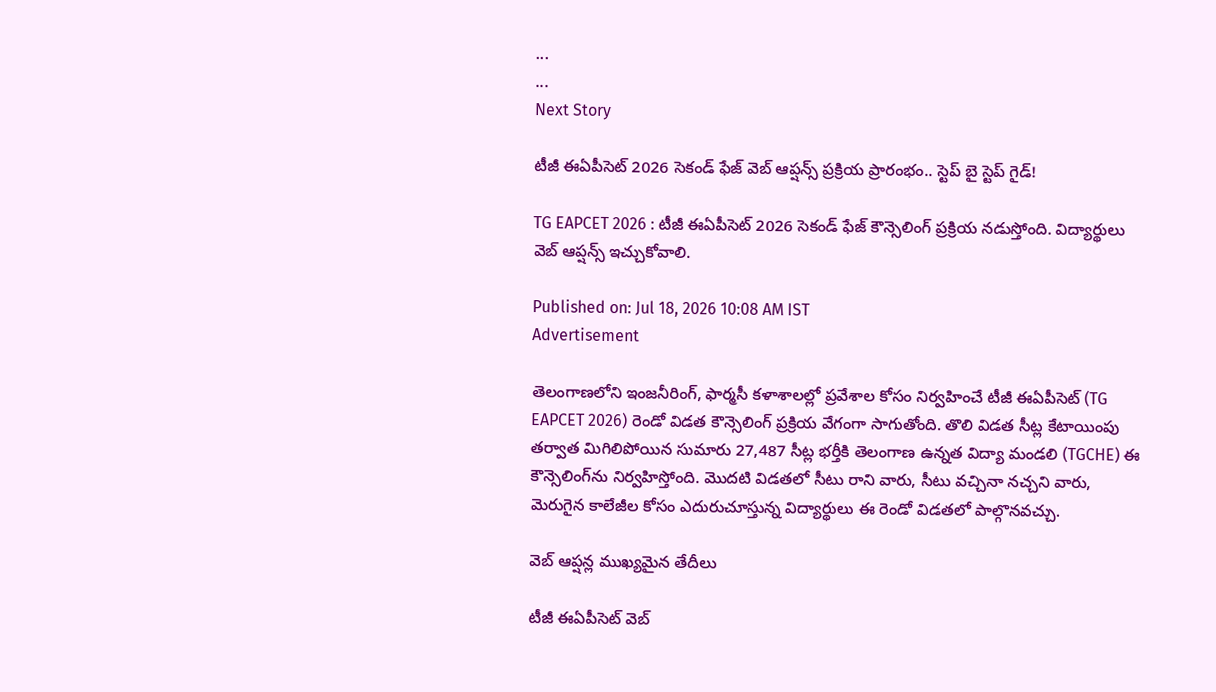...
...
Next Story

టీజీ ఈఏపీసెట్ 2026 సెకండ్ ఫేజ్ వెబ్ ఆప్షన్స్ ప్రక్రియ ప్రారంభం.. స్టెప్ బై స్టెప్ గైడ్!

TG EAPCET 2026 : టీజీ ఈఏపీసెట్ 2026 సెకండ్ ఫేజ్ కౌన్సెలింగ్ ప్రక్రియ నడుస్తోంది. విద్యార్థులు వెబ్ ఆప్షన్స్ ఇచ్చుకోవాలి.

Published on: Jul 18, 2026 10:08 AM IST
Advertisement

తెలంగాణలోని ఇంజనీరింగ్, ఫార్మసీ కళాశాలల్లో ప్రవేశాల కోసం నిర్వహించే టీజీ ఈఏపీసెట్ (TG EAPCET 2026) రెండో విడత కౌన్సెలింగ్ ప్రక్రియ వేగంగా సాగుతోంది. తొలి విడత సీట్ల కేటాయింపు తర్వాత మిగిలిపోయిన సుమారు 27,487 సీట్ల భర్తీకి తెలంగాణ ఉన్నత విద్యా మండలి (TGCHE) ఈ కౌన్సెలింగ్‌ను నిర్వహిస్తోంది. మొదటి విడతలో సీటు రాని వారు, సీటు వచ్చినా నచ్చని వారు, మెరుగైన కాలేజీల కోసం ఎదురుచూస్తున్న విద్యార్థులు ఈ రెండో విడతలో పాల్గొనవచ్చు.

వెబ్ ఆప్షన్ల ముఖ్యమైన తేదీలు

టీజీ ఈఏపీసెట్ వెబ్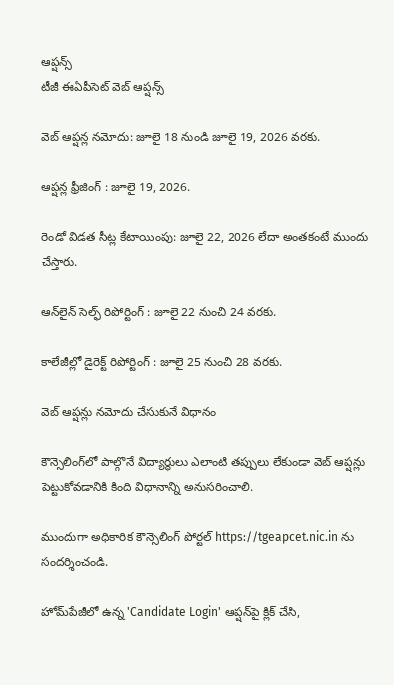ఆప్షన్స్
టీజీ ఈఏపీసెట్ వెబ్ ఆప్షన్స్

వెబ్ ఆప్షన్ల నమోదు: జూలై 18 నుండి జూలై 19, 2026 వరకు.

ఆప్షన్ల ఫ్రీజింగ్ : జూలై 19, 2026.

రెండో విడత సీట్ల కేటాయింపు: జూలై 22, 2026 లేదా అంతకంటే ముందు చేస్తారు.

ఆన్‌లైన్ సెల్ఫ్ రిపోర్టింగ్ : జూలై 22 నుంచి 24 వరకు.

కాలేజీల్లో డైరెక్ట్ రిపోర్టింగ్ : జూలై 25 నుంచి 28 వరకు.

వెబ్ ఆప్షన్లు నమోదు చేసుకునే విధానం

కౌన్సెలింగ్‌లో పాల్గొనే విద్యార్థులు ఎలాంటి తప్పులు లేకుండా వెబ్ ఆప్షన్లు పెట్టుకోవడానికి కింది విధానాన్ని అనుసరించాలి.

ముందుగా అధికారిక కౌన్సెలింగ్ పోర్టల్ https://tgeapcet.nic.in ను సందర్శించండి.

హోమ్‌పేజీలో ఉన్న 'Candidate Login' ఆప్షన్‌పై క్లిక్ చేసి,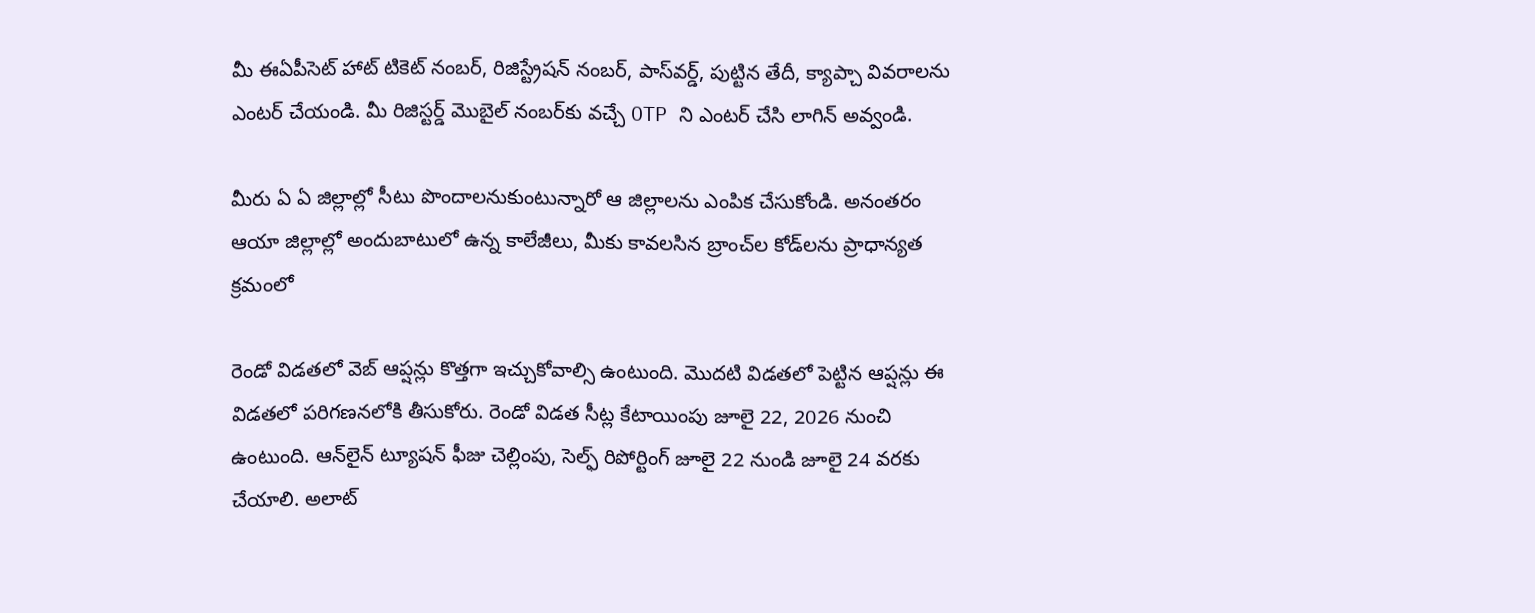మీ ఈఏపీసెట్ హాట్ టికెట్ నంబర్, రిజిస్ట్రేషన్ నంబర్, పాస్‌వర్డ్, పుట్టిన తేదీ, క్యాప్చా వివరాలను ఎంటర్ చేయండి. మీ రిజిస్టర్డ్ మొబైల్ నంబర్‌కు వచ్చే OTP ని ఎంటర్ చేసి లాగిన్ అవ్వండి.

మీరు ఏ ఏ జిల్లాల్లో సీటు పొందాలనుకుంటున్నారో ఆ జిల్లాలను ఎంపిక చేసుకోండి. అనంతరం ఆయా జిల్లాల్లో అందుబాటులో ఉన్న కాలేజీలు, మీకు కావలసిన బ్రాంచ్‌ల కోడ్‌లను ప్రాధాన్యత క్రమంలో

రెండో విడతలో వెబ్ ఆప్షన్లు కొత్తగా ఇచ్చుకోవాల్సి ఉంటుంది. మొదటి విడతలో పెట్టిన ఆప్షన్లు ఈ విడతలో పరిగణనలోకి తీసుకోరు. రెండో విడత సీట్ల కేటాయింపు జూలై 22, 2026 నుంచి ఉంటుంది. ఆన్‌లైన్ ట్యూషన్ ఫీజు చెల్లింపు, సెల్ఫ్ రిపోర్టింగ్ జూలై 22 నుండి జూలై 24 వరకు చేయాలి. అలాట్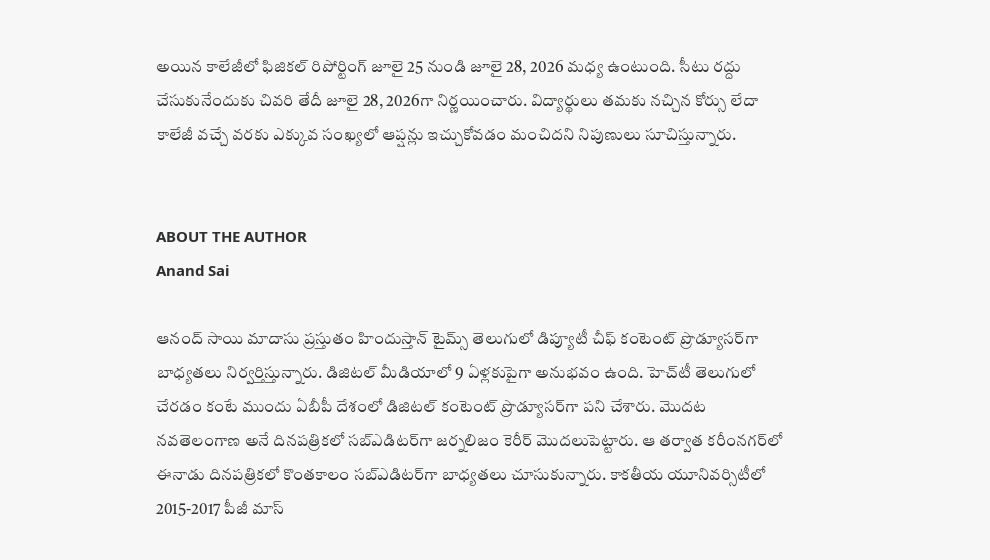అయిన కాలేజీలో ఫిజికల్ రిపోర్టింగ్‌ జూలై 25 నుండి జూలై 28, 2026 మధ్య ఉంటుంది. సీటు రద్దు చేసుకునేందుకు చివరి తేదీ జూలై 28, 2026గా నిర్ణయించారు. విద్యార్థులు తమకు నచ్చిన కోర్సు లేదా కాలేజీ వచ్చే వరకు ఎక్కువ సంఖ్యలో ఆప్షన్లు ఇచ్చుకోవడం మంచిదని నిపుణులు సూచిస్తున్నారు.


ABOUT THE AUTHOR
Anand Sai

ఆనంద్ సాయి మాదాసు ప్రస్తుతం హిందుస్తాన్ టైమ్స్ తెలుగులో డిప్యూటీ చీఫ్ కంటెంట్ ప్రొడ్యూసర్‌గా బాధ్యతలు నిర్వర్తిస్తున్నారు. డిజిటల్ మీడియాలో 9 ఏళ్లకుపైగా అనుభవం ఉంది. హెచ్‌టీ తెలుగులో చేరడం కంటే ముందు ఏబీపీ దేశంలో డిజిటల్ కంటెంట్ ప్రొడ్యూసర్‌గా పని చేశారు. మెుదట నవతెలంగాణ అనే దినపత్రికలో సబ్ఎడిటర్‌గా జర్నలిజం కెరీర్ మెుదలుపెట్టారు. ఆ తర్వాత కరీంనగర్‌లో ఈనాడు దినపత్రికలో కొంతకాలం సబ్‌ఎడిటర్‌గా బాధ్యతలు చూసుకున్నారు. కాకతీయ యూనివర్సిటీలో 2015-2017 పీజీ మాస్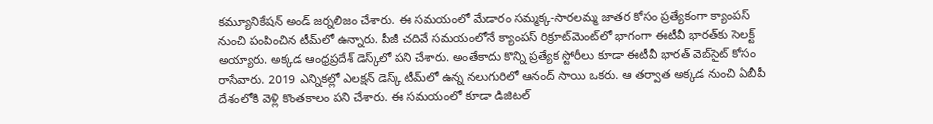కమ్యూనికేషన్ అండ్ జర్నలిజం చేశారు. ఈ సమయంలో మేడారం సమ్మక్క-సారలమ్మ జాతర కోసం ప్రత్యేకంగా క్యాంపస్ నుంచి పంపించిన టీమ్‌లో ఉన్నారు. పీజీ చదివే సమయంలోనే క్యాంపస్ రిక్రూట్‌మెంట్‌లో భాగంగా ఈటీవీ భారత్‌కు సెలక్ట్ అయ్యారు. అక్కడ ఆంధ్రప్రదేశ్‌ డెస్క్‌లో పని చేశారు. అంతేకాదు కొన్ని ప్రత్యేక స్టోరీలు కూడా ఈటీవీ భారత్ వెబ్‌సైట్ కోసం రాసేవారు. 2019 ఎన్నికల్లో ఎలక్షన్ డెస్క్‌ టీమ్‌లో ఉన్న నలుగురిలో ఆనంద్ సాయి ఒకరు. ఆ తర్వాత అక్కడ నుంచి ఏబీపీ దేశంలోకి వెళ్లి కొంతకాలం పని చేశారు. ఈ సమయంలో కూడా డిజిటల్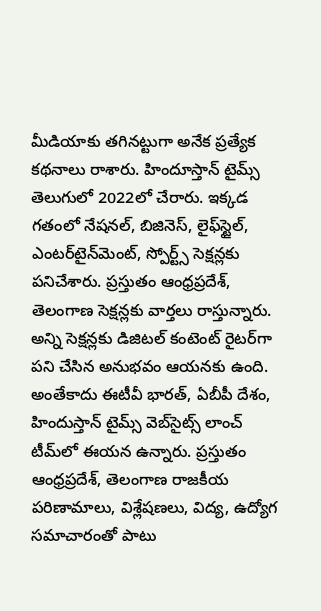మీడియాకు తగినట్టుగా అనేక ప్రత్యేక కథనాలు రాశారు. హిందూస్తాన్ టైమ్స్‌ తెలుగులో 2022లో చేరారు. ఇక్కడ గతంలో నేషనల్, బిజినెస్, లైఫ్‌స్టైల్, ఎంటర్‌టైన్‌మెంట్‌, స్పోర్ట్స్‌ సెక్షన్లకు పనిచేశారు. ప్రస్తుతం ఆంధ్రప్రదేశ్, తెలంగాణ సెక్షన్లకు వార్తలు రాస్తున్నారు. అన్ని సెక్షన్లకు డిజిటల్ కంటెంట్ రైటర్‌గా పని చేసిన అనుభవం ఆయనకు ఉంది. అంతేకాదు ఈటీవీ భారత్, ఏబీపీ దేశం, హిందుస్తాన్ టైమ్స్ వెబ్‌సైట్స్ లాంచ్ టీమ్‌లో ఈయన ఉన్నారు. ప్రస్తుతం ఆంధ్రప్రదేశ్, తెలంగాణ రాజకీయ పరిణామాలు, విశ్లేషణలు, విద్య, ఉద్యోగ సమాచారంతో పాటు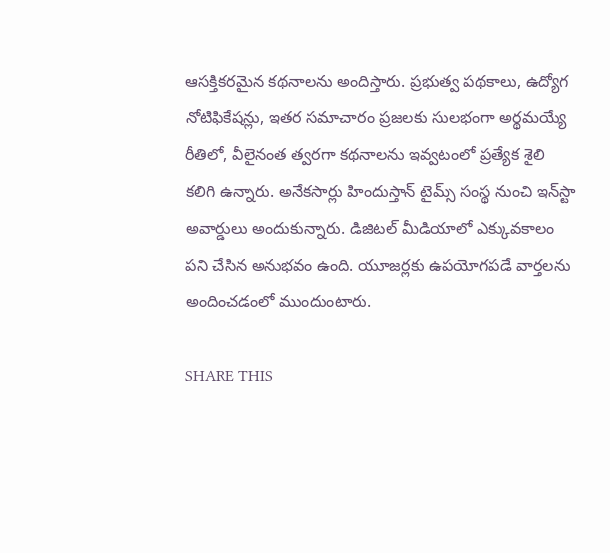ఆసక్తికరమైన కథనాలను అందిస్తారు. ప్రభుత్వ పథకాలు, ఉద్యోగ నోటిఫికేషన్లు, ఇతర సమాచారం ప్రజలకు సులభంగా అర్థమయ్యే రీతిలో, వీలైనంత త్వరగా కథనాలను ఇవ్వటంలో ప్రత్యేక శైలి కలిగి ఉన్నారు. అనేకసార్లు హిందుస్తాన్ టైమ్స్ సంస్థ నుంచి ఇన్‌స్టా అవార్డులు అందుకున్నారు. డిజిటల్ మీడియాలో ఎక్కువకాలం పని చేసిన అనుభవం ఉంది. యూజర్లకు ఉపయోగపడే వార్తలను అందించడంలో ముందుంటారు.

SHARE THIS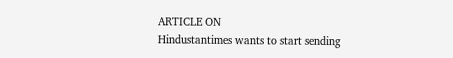ARTICLE ON
Hindustantimes wants to start sending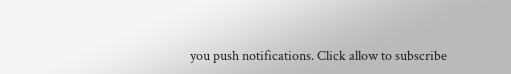you push notifications. Click allow to subscribe